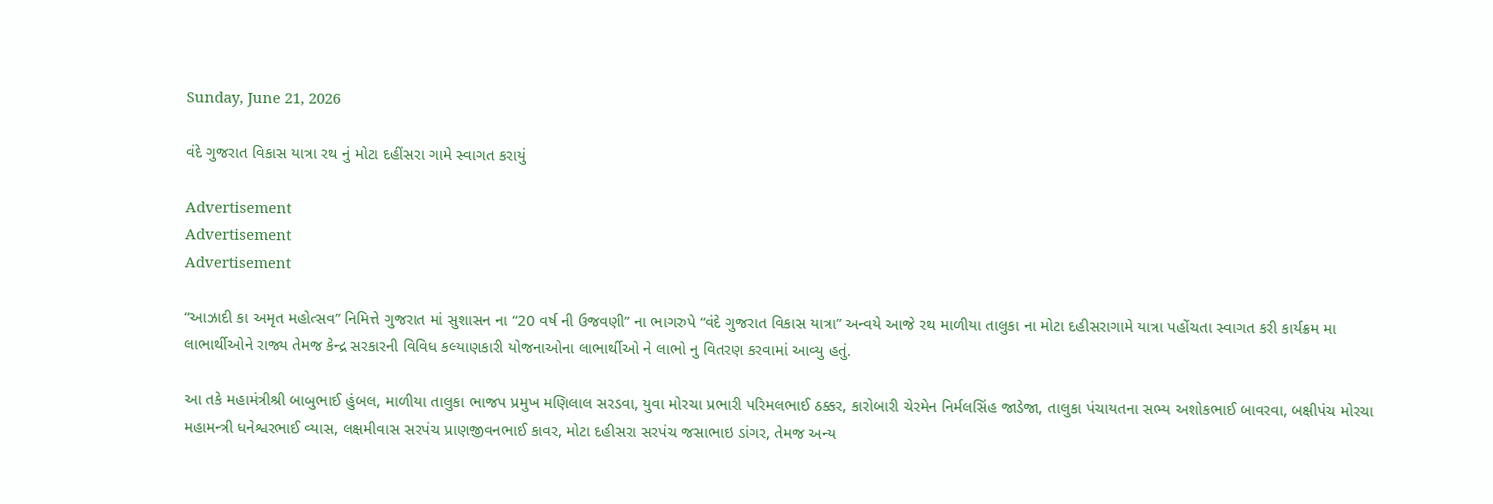Sunday, June 21, 2026

વંદે ગુજરાત વિકાસ યાત્રા રથ નું મોટા દહીંસરા ગામે સ્વાગત કરાયું

Advertisement
Advertisement
Advertisement

“આઝાદી કા અમૃત મહોત્સવ” નિમિત્તે ગુજરાત માં સુશાસન ના “20 વર્ષ ની ઉજવણી” ના ભાગરુપે “વંદે ગુજરાત વિકાસ યાત્રા” અન્વયે આજે રથ માળીયા તાલુકા ના મોટા દહીસરાગામે યાત્રા પહોંચતા સ્વાગત કરી કાર્યક્રમ મા લાભાર્થીઓને રાજ્ય તેમજ કેન્દ્ર સરકારની વિવિધ કલ્યાણકારી યોજનાઓના લાભાર્થીઓ ને લાભો નુ વિતરણ કરવામાં આવ્યુ હતું.

આ તકે મહામંત્રીશ્રી બાબુભાઈ હુંબલ, માળીયા તાલુકા ભાજપ પ્રમુખ મણિલાલ સરડવા, યુવા મોરચા પ્રભારી પરિમલભાઈ ઠક્કર, કારોબારી ચેરમેન નિર્મલસિંહ જાડેજા, તાલુકા પંચાયતના સભ્ય અશોકભાઈ બાવરવા, બક્ષીપંચ મોરચા મહામન્ત્રી ધનેશ્વરભાઈ વ્યાસ, લક્ષમીવાસ સરપંચ પ્રાણજીવનભાઈ કાવર, મોટા દહીસરા સરપંચ જસાભાઇ ડાંગર, તેમજ અન્ય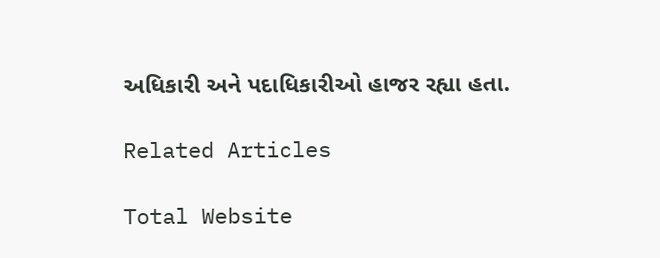અધિકારી અને પદાધિકારીઓ હાજર રહ્યા હતા.

Related Articles

Total Website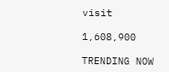visit

1,608,900

TRENDING NOW